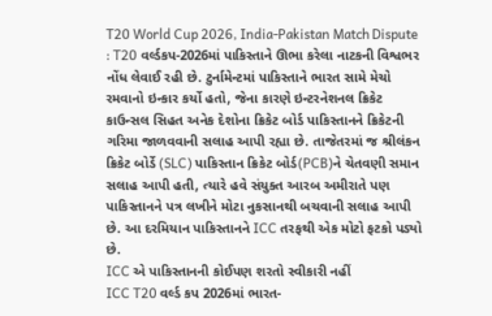T20 World Cup 2026, India-Pakistan Match Dispute : T20 વર્લ્ડકપ-2026માં પાકિસ્તાને ઊભા કરેલા નાટકની વિશ્વભર નોંધ લેવાઈ રહી છે. ટુર્નામેન્ટમાં પાકિસ્તાને ભારત સામે મેચો રમવાનો ઇન્કાર કર્યો હતો, જેના કારણે ઇન્ટરનેશનલ ક્રિકેટ કાઉન્સલ સિહત અનેક દેશોના ક્રિકેટ બોર્ડ પાકિસ્તાનને ક્રિકેટની ગરિમા જાળવવાની સલાહ આપી રહ્યા છે. તાજેતરમાં જ શ્રીલંકન ક્રિકેટ બોર્ડે (SLC) પાકિસ્તાન ક્રિકેટ બોર્ડ(PCB)ને ચેતવણી સમાન સલાહ આપી હતી, ત્યારે હવે સંયુક્ત આરબ અમીરાતે પણ પાકિસ્તાનને પત્ર લખીને મોટા નુકસાનથી બચવાની સલાહ આપી છે. આ દરમિયાન પાકિસ્તાનને ICC તરફથી એક મોટો ફટકો પડ્યો છે.
ICC એ પાકિસ્તાનની કોઈપણ શરતો સ્વીકારી નહીં
ICC T20 વર્લ્ડ કપ 2026માં ભારત-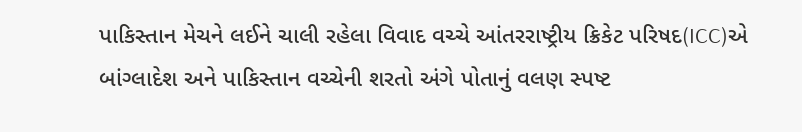પાકિસ્તાન મેચને લઈને ચાલી રહેલા વિવાદ વચ્ચે આંતરરાષ્ટ્રીય ક્રિકેટ પરિષદ(ICC)એ બાંગ્લાદેશ અને પાકિસ્તાન વચ્ચેની શરતો અંગે પોતાનું વલણ સ્પષ્ટ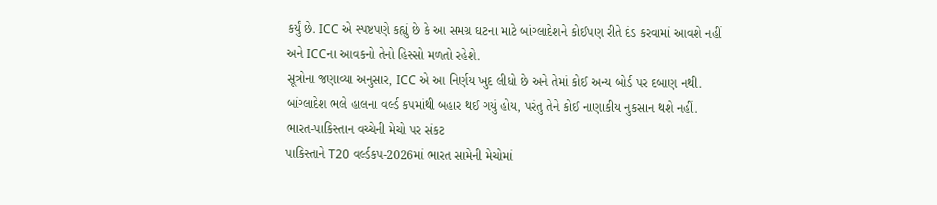કર્યું છે. ICC એ સ્પષ્ટપણે કહ્યું છે કે આ સમગ્ર ઘટના માટે બાંગ્લાદેશને કોઈપણ રીતે દંડ કરવામાં આવશે નહીં અને ICCના આવકનો તેનો હિસ્સો મળતો રહેશે.
સૂત્રોના જણાવ્યા અનુસાર, ICC એ આ નિર્ણય ખુદ લીધો છે અને તેમાં કોઈ અન્ય બોર્ડ પર દબાણ નથી. બાંગ્લાદેશ ભલે હાલના વર્લ્ડ કપમાંથી બહાર થઈ ગયું હોય, પરંતુ તેને કોઈ નાણાકીય નુકસાન થશે નહીં.
ભારત-પાકિસ્તાન વચ્ચેની મેચો પર સંકટ
પાકિસ્તાને T20 વર્લ્ડકપ-2026માં ભારત સામેની મેચોમાં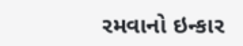રમવાનો ઇન્કાર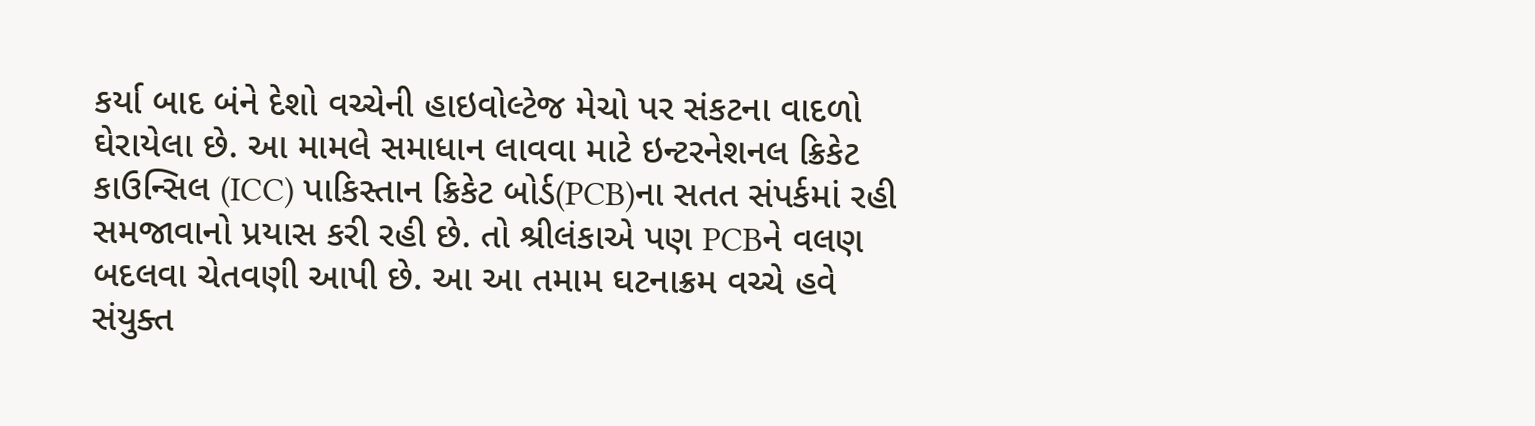કર્યા બાદ બંને દેશો વચ્ચેની હાઇવોલ્ટેજ મેચો પર સંકટના વાદળો ઘેરાયેલા છે. આ મામલે સમાધાન લાવવા માટે ઇન્ટરનેશનલ ક્રિકેટ કાઉન્સિલ (ICC) પાકિસ્તાન ક્રિકેટ બોર્ડ(PCB)ના સતત સંપર્કમાં રહી સમજાવાનો પ્રયાસ કરી રહી છે. તો શ્રીલંકાએ પણ PCBને વલણ બદલવા ચેતવણી આપી છે. આ આ તમામ ઘટનાક્રમ વચ્ચે હવે સંયુક્ત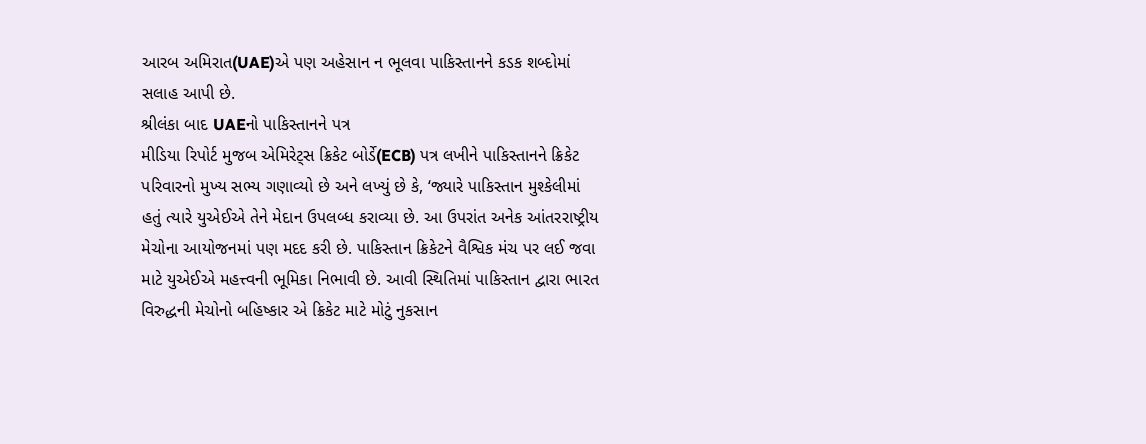આરબ અમિરાત(UAE)એ પણ અહેસાન ન ભૂલવા પાકિસ્તાનને કડક શબ્દોમાં સલાહ આપી છે.
શ્રીલંકા બાદ UAEનો પાકિસ્તાનને પત્ર
મીડિયા રિપોર્ટ મુજબ એમિરેટ્સ ક્રિકેટ બોર્ડે(ECB) પત્ર લખીને પાકિસ્તાનને ક્રિકેટ પરિવારનો મુખ્ય સભ્ય ગણાવ્યો છે અને લખ્યું છે કે, ‘જ્યારે પાકિસ્તાન મુશ્કેલીમાં હતું ત્યારે યુએઈએ તેને મેદાન ઉપલબ્ધ કરાવ્યા છે. આ ઉપરાંત અનેક આંતરરાષ્ટ્રીય મેચોના આયોજનમાં પણ મદદ કરી છે. પાકિસ્તાન ક્રિકેટને વૈશ્વિક મંચ પર લઈ જવા માટે યુએઈએ મહત્ત્વની ભૂમિકા નિભાવી છે. આવી સ્થિતિમાં પાકિસ્તાન દ્વારા ભારત વિરુદ્ધની મેચોનો બહિષ્કાર એ ક્રિકેટ માટે મોટું નુકસાન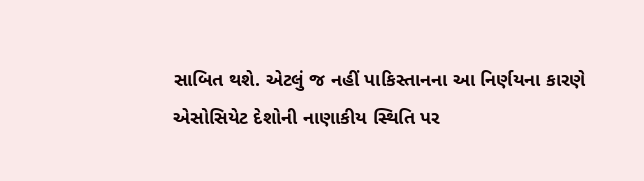સાબિત થશે. એટલું જ નહીં પાકિસ્તાનના આ નિર્ણયના કારણે એસોસિયેટ દેશોની નાણાકીય સ્થિતિ પર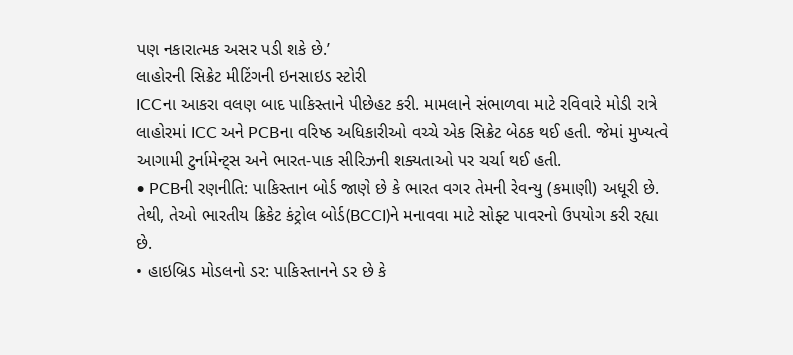પણ નકારાત્મક અસર પડી શકે છે.’
લાહોરની સિક્રેટ મીટિંગની ઇનસાઇડ સ્ટોરી
ICCના આકરા વલણ બાદ પાકિસ્તાને પીછેહટ કરી. મામલાને સંભાળવા માટે રવિવારે મોડી રાત્રે લાહોરમાં ICC અને PCBના વરિષ્ઠ અધિકારીઓ વચ્ચે એક સિક્રેટ બેઠક થઈ હતી. જેમાં મુખ્યત્વે આગામી ટુર્નામેન્ટ્સ અને ભારત-પાક સીરિઝની શક્યતાઓ પર ચર્ચા થઈ હતી.
• PCBની રણનીતિ: પાકિસ્તાન બોર્ડ જાણે છે કે ભારત વગર તેમની રેવન્યુ (કમાણી) અધૂરી છે. તેથી, તેઓ ભારતીય ક્રિકેટ કંટ્રોલ બોર્ડ(BCCI)ને મનાવવા માટે સોફ્ટ પાવરનો ઉપયોગ કરી રહ્યા છે.
• હાઇબ્રિડ મોડલનો ડર: પાકિસ્તાનને ડર છે કે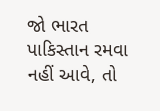જો ભારત પાકિસ્તાન રમવા નહીં આવે, તો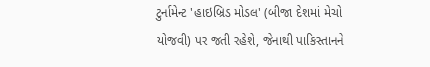ટુર્નામેન્ટ 'હાઇબ્રિડ મોડલ' (બીજા દેશમાં મેચો યોજવી) પર જતી રહેશે, જેનાથી પાકિસ્તાનને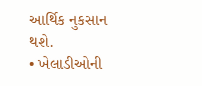આર્થિક નુકસાન થશે.
• ખેલાડીઓની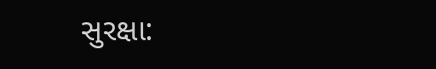સુરક્ષા: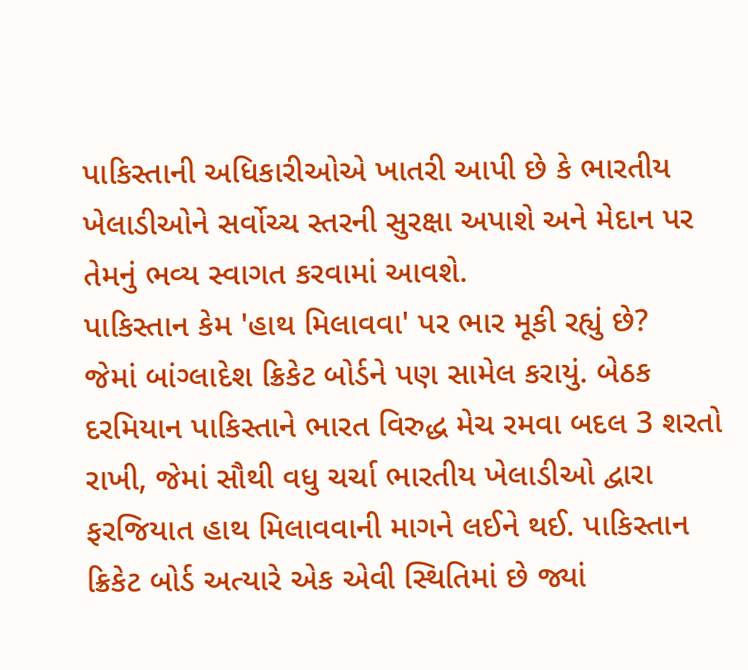પાકિસ્તાની અધિકારીઓએ ખાતરી આપી છે કે ભારતીય ખેલાડીઓને સર્વોચ્ચ સ્તરની સુરક્ષા અપાશે અને મેદાન પર તેમનું ભવ્ય સ્વાગત કરવામાં આવશે.
પાકિસ્તાન કેમ 'હાથ મિલાવવા' પર ભાર મૂકી રહ્યું છે?
જેમાં બાંગ્લાદેશ ક્રિકેટ બોર્ડને પણ સામેલ કરાયું. બેઠક દરમિયાન પાકિસ્તાને ભારત વિરુદ્ધ મેચ રમવા બદલ 3 શરતો રાખી, જેમાં સૌથી વધુ ચર્ચા ભારતીય ખેલાડીઓ દ્વારા ફરજિયાત હાથ મિલાવવાની માગને લઈને થઈ. પાકિસ્તાન ક્રિકેટ બોર્ડ અત્યારે એક એવી સ્થિતિમાં છે જ્યાં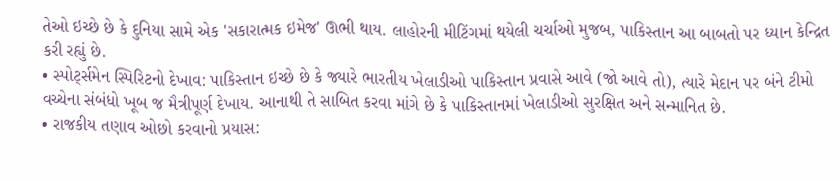તેઓ ઇચ્છે છે કે દુનિયા સામે એક 'સકારાત્મક ઇમેજ' ઊભી થાય. લાહોરની મીટિંગમાં થયેલી ચર્ચાઓ મુજબ, પાકિસ્તાન આ બાબતો પર ધ્યાન કેન્દ્રિત કરી રહ્યું છે.
• સ્પોર્ટ્સમેન સ્પિરિટનો દેખાવ: પાકિસ્તાન ઇચ્છે છે કે જ્યારે ભારતીય ખેલાડીઓ પાકિસ્તાન પ્રવાસે આવે (જો આવે તો), ત્યારે મેદાન પર બંને ટીમો વચ્ચેના સંબંધો ખૂબ જ મૈત્રીપૂર્ણ દેખાય. આનાથી તે સાબિત કરવા માંગે છે કે પાકિસ્તાનમાં ખેલાડીઓ સુરક્ષિત અને સન્માનિત છે.
• રાજકીય તણાવ ઓછો કરવાનો પ્રયાસ: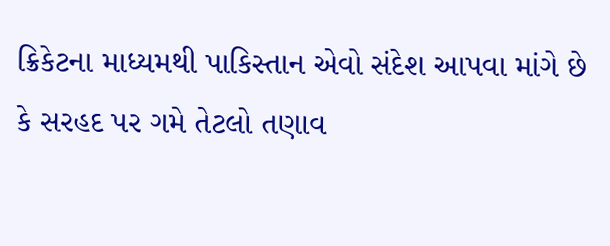ક્રિકેટના માધ્યમથી પાકિસ્તાન એવો સંદેશ આપવા માંગે છે કે સરહદ પર ગમે તેટલો તણાવ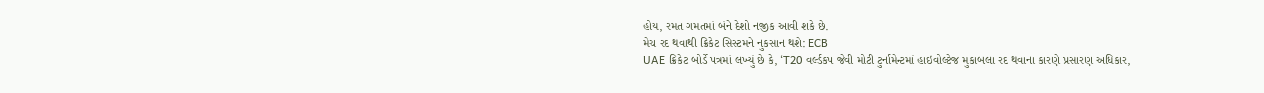હોય, રમત ગમતમાં બંને દેશો નજીક આવી શકે છે.
મેચ રદ થવાથી ક્રિકેટ સિસ્ટમને નુકસાન થશે: ECB
UAE ક્રિકેટ બોર્ડે પત્રમાં લખ્યું છે કે, ‘T20 વર્લ્ડકપ જેવી મોટી ટુર્નામેન્ટમાં હાઇવોલ્ટેજ મુકાબલા રદ થવાના કારણે પ્રસારણ અધિકાર,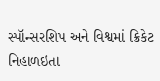સ્પૉન્સરશિપ અને વિશ્વમાં ક્રિકેટ નિહાળઇતા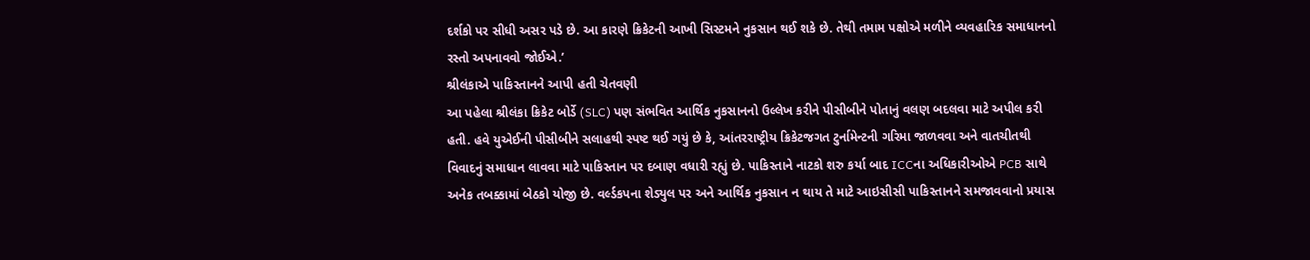દર્શકો પર સીધી અસર પડે છે. આ કારણે ક્રિકેટની આખી સિસ્ટમને નુકસાન થઈ શકે છે. તેથી તમામ પક્ષોએ મળીને વ્યવહારિક સમાધાનનો રસ્તો અપનાવવો જોઈએ.’
શ્રીલંકાએ પાકિસ્તાનને આપી હતી ચેતવણી
આ પહેલા શ્રીલંકા ક્રિકેટ બોર્ડે (SLC) પણ સંભવિત આર્થિક નુકસાનનો ઉલ્લેખ કરીને પીસીબીને પોતાનું વલણ બદલવા માટે અપીલ કરી હતી. હવે યુએઈની પીસીબીને સલાહથી સ્પષ્ટ થઈ ગયું છે કે, આંતરરાષ્ટ્રીય ક્રિકેટજગત ટુર્નામેન્ટની ગરિમા જાળવવા અને વાતચીતથી વિવાદનું સમાધાન લાવવા માટે પાકિસ્તાન પર દબાણ વધારી રહ્યું છે. પાકિસ્તાને નાટકો શરુ કર્યા બાદ ICCના અધિકારીઓએ PCB સાથે અનેક તબક્કામાં બેઠકો યોજી છે. વર્લ્ડકપના શેડ્યુલ પર અને આર્થિક નુકસાન ન થાય તે માટે આઇસીસી પાકિસ્તાનને સમજાવવાનો પ્રયાસ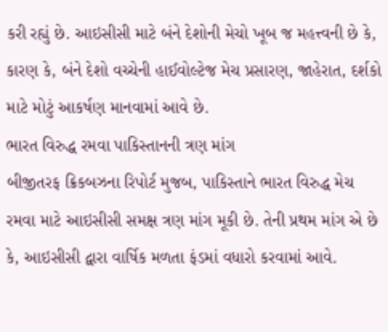કરી રહ્યું છે. આઇસીસી માટે બંને દેશોની મેચો ખૂબ જ મહત્ત્વની છે કે, કારણ કે, બંને દેશો વચ્ચેની હાઈવોલ્ટેજ મેચ પ્રસારણ, જાહેરાત, દર્શકો માટે મોટું આકર્ષણ માનવામાં આવે છે.
ભારત વિરુદ્ધ રમવા પાકિસ્તાનની ત્રણ માંગ
બીજીતરફ ક્રિકબઝના રિપોર્ટ મુજબ, પાકિસ્તાને ભારત વિરુદ્ધ મેચ રમવા માટે આઇસીસી સમક્ષ ત્રણ માંગ મૂકી છે. તેની પ્રથમ માંગ એ છે કે, આઇસીસી દ્વારા વાર્ષિક મળતા ફંડમાં વધારો કરવામાં આવે.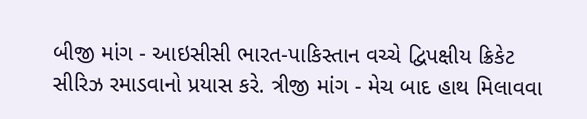બીજી માંગ - આઇસીસી ભારત-પાકિસ્તાન વચ્ચે દ્વિપક્ષીય ક્રિકેટ સીરિઝ રમાડવાનો પ્રયાસ કરે. ત્રીજી માંગ - મેચ બાદ હાથ મિલાવવા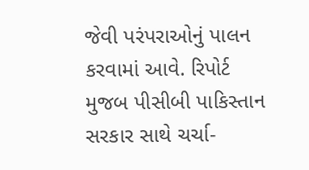જેવી પરંપરાઓનું પાલન કરવામાં આવે. રિપોર્ટ મુજબ પીસીબી પાકિસ્તાન સરકાર સાથે ચર્ચા-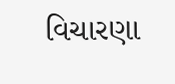વિચારણા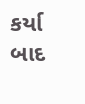કર્યા બાદ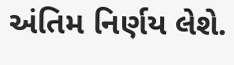અંતિમ નિર્ણય લેશે.